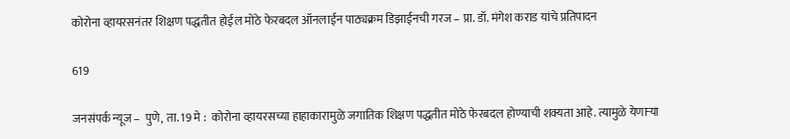कोरोना व्हायरसनंतर शिक्षण पद्धतीत होईल मोठे फेरबदल ऑनलाईन पाठ्यक्रम डिझाईनची गरज – प्रा. डॉ. मंगेश कराड यांचे प्रतिपादन

619

जनसंपर्क न्यूज –  पुणे, ता. 19 मे :  कोरोना व्हायरसच्या हाहाकारामुळे जगातिक शिक्षण पद्धतीत मोठे फेरबदल होण्याची शक्यता आहे. त्यामुळे येणाऱ्या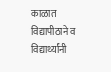काळात विद्यापीठाने व विद्यार्थ्यांनी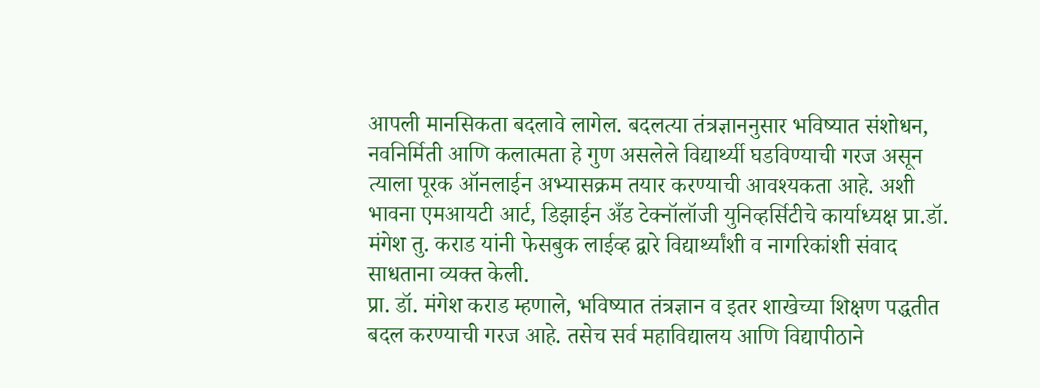आपली मानसिकता बदलावे लागेल. बदलत्या तंत्रज्ञाननुसार भविष्यात संशोधन, नवनिर्मिती आणि कलात्मता हे गुण असलेले विद्यार्थ्यी घडविण्याची गरज असून त्याला पूरक ऑनलाईन अभ्यासक्रम तयार करण्याची आवश्यकता आहे. अशी भावना एमआयटी आर्ट, डिझाईन अँड टेक्नॉलॉजी युनिव्हर्सिटीचे कार्याध्यक्ष प्रा.डॉ. मंगेश तु. कराड यांनी फेसबुक लाईव्ह द्वारे विद्यार्थ्यांशी व नागरिकांशी संवाद साधताना व्यक्त केली.
प्रा. डॉ. मंगेश कराड म्हणाले, भविष्यात तंत्रज्ञान व इतर शाखेच्या शिक्षण पद्धतीत बदल करण्याची गरज आहे. तसेच सर्व महाविद्यालय आणि विद्यापीठाने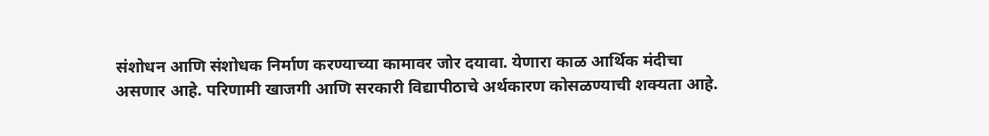संशोधन आणि संशोधक निर्माण करण्याच्या कामावर जोर दयावा. येणारा काळ आर्थिक मंदीचा असणार आहे. परिणामी खाजगी आणि सरकारी विद्यापीठाचे अर्थकारण कोसळण्याची शक्यता आहे.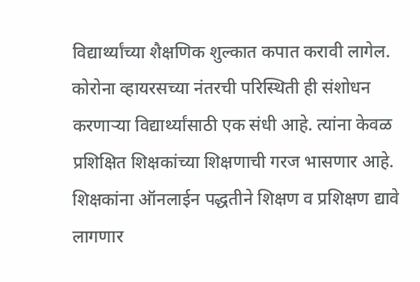विद्यार्थ्यांच्या शैक्षणिक शुल्कात कपात करावी लागेल.
कोरोना व्हायरसच्या नंतरची परिस्थिती ही संशोधन करणाऱ्या विद्यार्थ्यांसाठी एक संधी आहे. त्यांना केवळ प्रशिक्षित शिक्षकांच्या शिक्षणाची गरज भासणार आहे. शिक्षकांना ऑनलाईन पद्धतीने शिक्षण व प्रशिक्षण द्यावे लागणार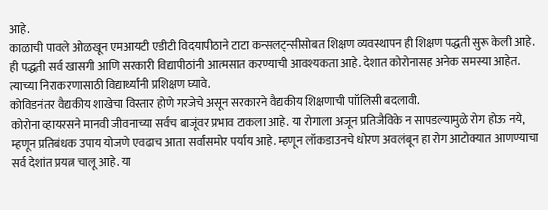आहे.
काळाची पावले ओळखून एमआयटी एडीटी विदयापीठाने टाटा कन्सलट्न्सीसोबत शिक्षण व्यवस्थापन ही शिक्षण पद्धती सुरू केली आहे. ही पद्धती सर्व खासगी आणि सरकारी विद्यापीठांनी आत्मसात करण्याची आवश्यकता आहे. देशात कोरोनासह अनेक समस्या आहेत. त्याच्या निराकरणासाठी विद्यार्थ्यांनी प्रशिक्षण घ्यावे.
कोविडनंतर वैद्यकीय शाखेचा विस्तार होणे गरजेचे असून सरकारने वैद्यकीय शिक्षणाची पाॉलिसी बदलावी.
कोरोना व्हायरसने मानवी जीवनाच्या सर्वच बाजूंवर प्रभाव टाकला आहे. या रोगाला अजून प्रतिजैविके न सापडल्यामुळे रोग होऊ नये, म्हणून प्रतिबंधक उपाय योजणे एवढाच आता सर्वांसमोर पर्याय आहे. म्हणून लॉकडाउनचे धोरण अवलंबून हा रोग आटोक्यात आणण्याचा सर्व देशांत प्रयत्न चालू आहे. या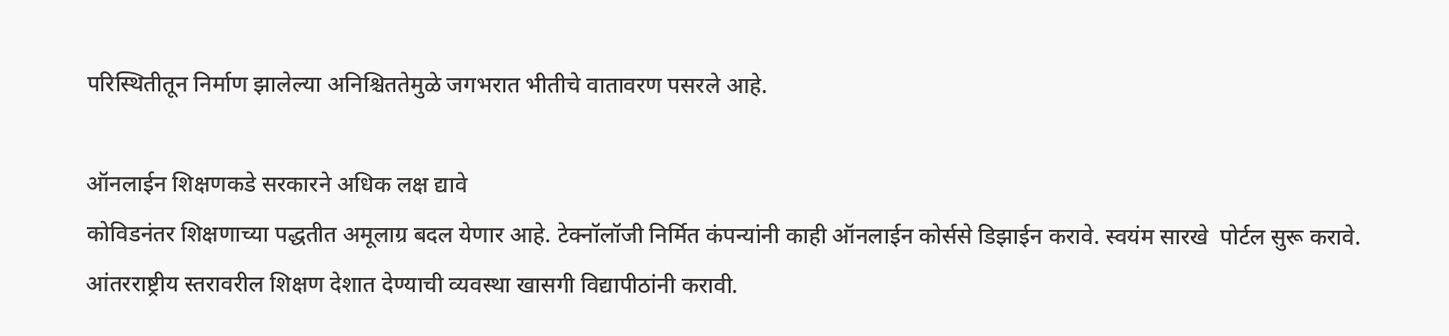परिस्थितीतून निर्माण झालेल्या अनिश्चिततेमुळे जगभरात भीतीचे वातावरण पसरले आहे.

ऑनलाईन शिक्षणकडे सरकारने अधिक लक्ष द्यावे
कोविडनंतर शिक्षणाच्या पद्धतीत अमूलाग्र बदल येणार आहे. टेक्नॉलॉजी निर्मित कंपन्यांनी काही ऑनलाईन कोर्ससे डिझाईन करावे. स्वयंम सारखे  पोर्टल सुरू करावे. आंतरराष्ट्रीय स्तरावरील शिक्षण देशात देण्याची व्यवस्था खासगी विद्यापीठांनी करावी.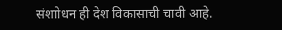संशाोधन ही देश विकासाची चावी आहे.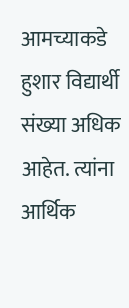आमच्याकडे हुशार विद्यार्थी संख्या अधिक आहेत. त्यांना आर्थिक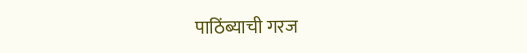पाठिंब्याची गरज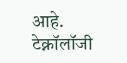आहे. टेक्नॉलॉजी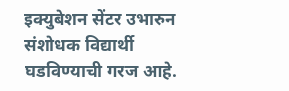इक्युबेशन सेंटर उभारुन संशोधक विद्यार्थी घडविण्याची गरज आहे.